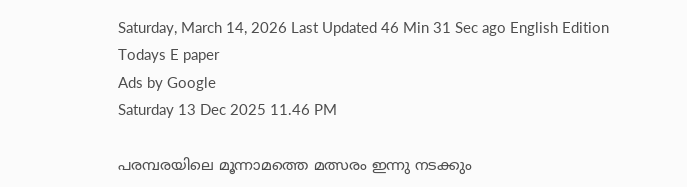Saturday, March 14, 2026 Last Updated 46 Min 31 Sec ago English Edition
Todays E paper
Ads by Google
Saturday 13 Dec 2025 11.46 PM

പരമ്പരയിലെ മൂന്നാമത്തെ മത്സരം ഇന്നു നടക്കും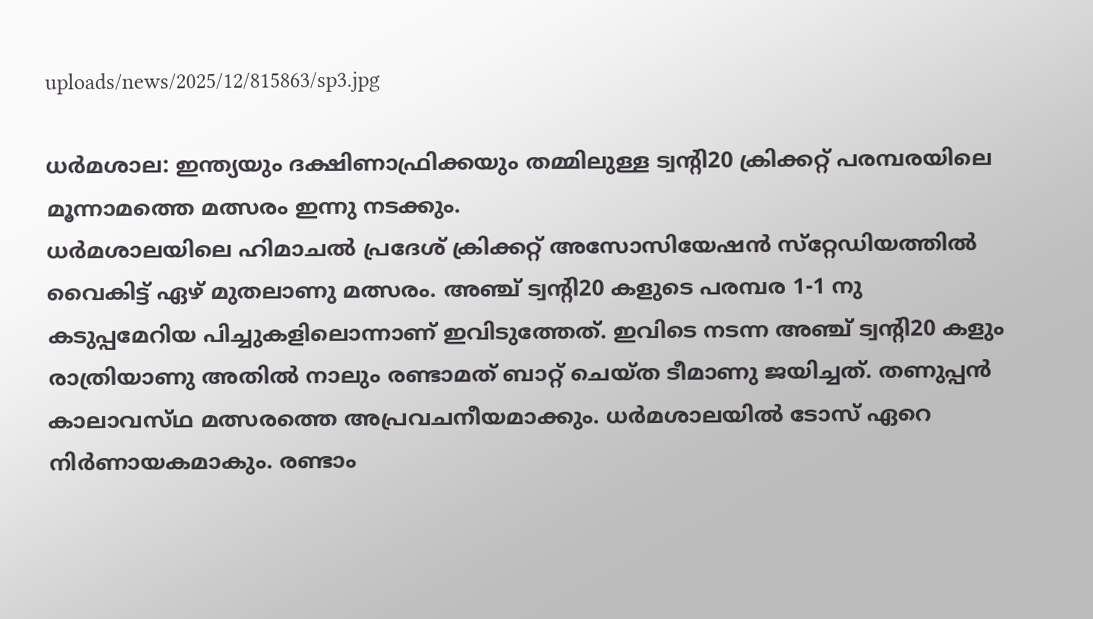uploads/news/2025/12/815863/sp3.jpg

ധര്‍മശാല: ഇന്ത്യയും ദക്ഷിണാഫ്രിക്കയും തമ്മിലുള്ള ട്വന്റി20 ക്രിക്കറ്റ്‌ പരമ്പരയിലെ മൂന്നാമത്തെ മത്സരം ഇന്നു നടക്കും.
ധര്‍മശാലയിലെ ഹിമാചല്‍ പ്രദേശ്‌ ക്രിക്കറ്റ്‌ അസോസിയേഷന്‍ സ്‌റ്റേഡിയത്തില്‍ വൈകിട്ട്‌ ഏഴ്‌ മുതലാണു മത്സരം. അഞ്ച്‌ ട്വന്റി20 കളുടെ പരമ്പര 1-1 നു
കടുപ്പമേറിയ പിച്ചുകളിലൊന്നാണ്‌ ഇവിടുത്തേത്‌. ഇവിടെ നടന്ന അഞ്ച്‌ ട്വന്റി20 കളും രാത്രിയാണു അതില്‍ നാലും രണ്ടാമത്‌ ബാറ്റ്‌ ചെയ്‌ത ടീമാണു ജയിച്ചത്‌. തണുപ്പന്‍ കാലാവസ്‌ഥ മത്സരത്തെ അപ്രവചനീയമാക്കും. ധര്‍മശാലയില്‍ ടോസ്‌ ഏറെ നിര്‍ണായകമാകും. രണ്ടാം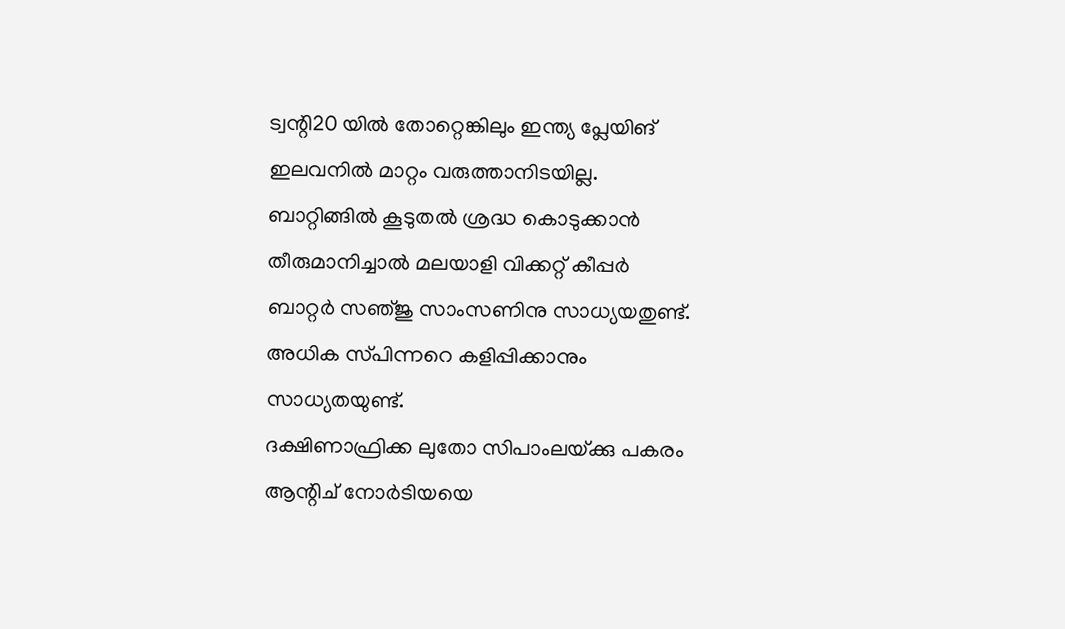ട്വന്റി20 യില്‍ തോറ്റെങ്കിലും ഇന്ത്യ പ്ലേയിങ്‌ ഇലവനില്‍ മാറ്റം വരുത്താനിടയില്ല. ബാറ്റിങ്ങില്‍ കൂടുതല്‍ ശ്രദ്ധ കൊടുക്കാന്‍ തീരുമാനിച്ചാല്‍ മലയാളി വിക്കറ്റ്‌ കീപ്പര്‍ ബാറ്റര്‍ സഞ്‌ജു സാംസണിനു സാധ്യയതുണ്ട്‌. അധിക സ്‌പിന്നറെ കളിപ്പിക്കാനും സാധ്യതയുണ്ട്‌.
ദക്ഷിണാഫ്രിക്ക ലുതോ സിപാംലയ്‌ക്കു പകരം ആന്റിച്‌ നോര്‍ടിയയെ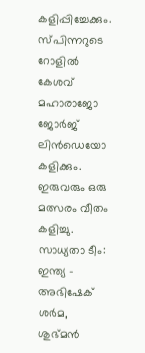കളിപ്പിച്ചേക്കും. സ്‌പിന്നറുടെ റോളില്‍ കേശവ്‌ മഹാരാജോ ജോര്‍ജ്‌ ലിന്‍ഡെയോ കളിക്കും. ഇരുവരും ഒരു മത്സരം വീതം കളിച്ചു.
സാധ്യതാ ടീം: ഇന്ത്യ - അഭിഷേക്‌ ശര്‍മ, ശുഭ്‌മന്‍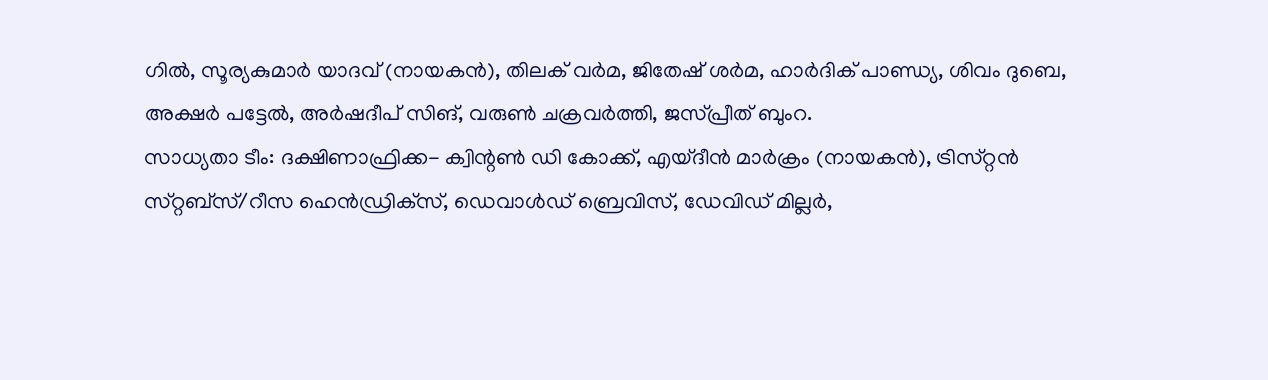ഗില്‍, സൂര്യകുമാര്‍ യാദവ്‌ (നായകന്‍), തിലക്‌ വര്‍മ, ജിതേഷ്‌ ശര്‍മ, ഹാര്‍ദിക്‌ പാണ്ഡ്യ, ശിവം ദുബെ, അക്ഷര്‍ പട്ടേല്‍, അര്‍ഷദീപ്‌ സിങ്‌, വരുണ്‍ ചക്രവര്‍ത്തി, ജസ്‌പ്രീത്‌ ബുംറ.
സാധ്യതാ ടീം: ദക്ഷിണാഫ്രിക്ക- ക്വിന്റണ്‍ ഡി കോക്ക്‌, എയ്‌ദീന്‍ മാര്‍ക്രം (നായകന്‍), ട്രിസ്‌റ്റന്‍ സ്‌റ്റബ്‌സ്/റീസ ഹെന്‍ഡ്രിക്‌സ്, ഡെവാള്‍ഡ്‌ ബ്രെവിസ്‌, ഡേവിഡ്‌ മില്ലര്‍,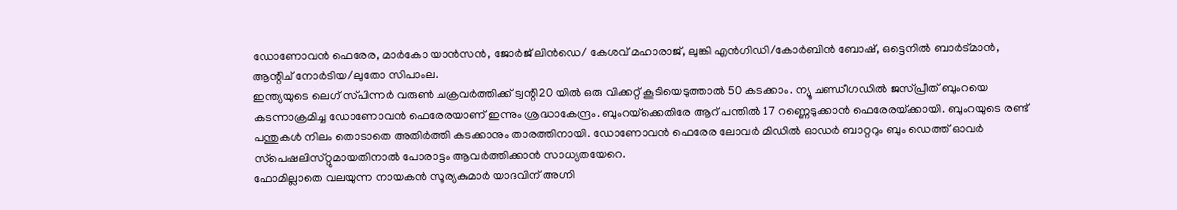ഡോണോവന്‍ ഫെരേര, മാര്‍കോ യാന്‍സന്‍, ജോര്‍ജ്‌ ലിന്‍ഡെ/ കേശവ്‌ മഹാരാജ്‌, ലുങ്കി എന്‍ഗിഡി/കോര്‍ബിന്‍ ബോഷ്‌, ഒട്ടെനില്‍ ബാര്‍ട്‌മാന്‍, ആന്റിച്‌ നോര്‍ടിയ/ലുതോ സിപാംല.
ഇന്ത്യയുടെ ലെഗ്‌ സ്‌പിന്നര്‍ വരുണ്‍ ചക്രവര്‍ത്തിക്ക്‌ ട്വന്റി20 യില്‍ ഒരു വിക്കറ്റ്‌ കൂടിയെടുത്താല്‍ 50 കടക്കാം. ന്യൂ ചണ്ഡീഗഡില്‍ ജസ്‌പ്രീത്‌ ബുംറയെ കടന്നാക്രമിച്ച ഡോണോവന്‍ ഫെരേരയാണ്‌ ഇന്നും ശ്രദ്ധാകേന്ദ്രം. ബുംറയ്‌ക്കെതിരേ ആറ്‌ പന്തില്‍ 17 റണ്ണെടുക്കാന്‍ ഫെരേരയ്‌ക്കായി. ബുംറയുടെ രണ്ട്‌ പന്തുകള്‍ നിലം തൊടാതെ അതിര്‍ത്തി കടക്കാനും താരത്തിനായി. ഡോണോവന്‍ ഫെരേര ലോവര്‍ മിഡില്‍ ഓഡര്‍ ബാറ്ററും ബും ഡെത്ത്‌ ഓവര്‍ സ്‌പെഷലിസ്‌റ്റുമായതിനാല്‍ പോരാട്ടം ആവര്‍ത്തിക്കാന്‍ സാധ്യതയേറെ.
ഫോമില്ലാതെ വലയുന്ന നായകന്‍ സൂര്യകുമാര്‍ യാദവിന്‌ അഗ്നി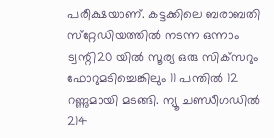പരീക്ഷയാണ്‌. കട്ടക്കിലെ ബരാബതി സ്‌റ്റേഡിയത്തില്‍ നടന്ന ഒന്നാം ട്വന്റി20 യില്‍ സൂര്യ ഒരു സിക്‌സറും ഫോറുമടിച്ചെങ്കിലും 11 പന്തില്‍ 12 റണ്ണുമായി മടങ്ങി. ന്യൂ ചണ്ഡീഗഡില്‍ 214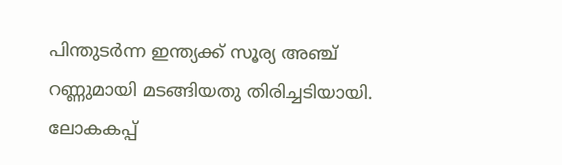പിന്തുടര്‍ന്ന ഇന്ത്യക്ക്‌ സൂര്യ അഞ്ച്‌ റണ്ണുമായി മടങ്ങിയതു തിരിച്ചടിയായി.
ലോകകപ്പ്‌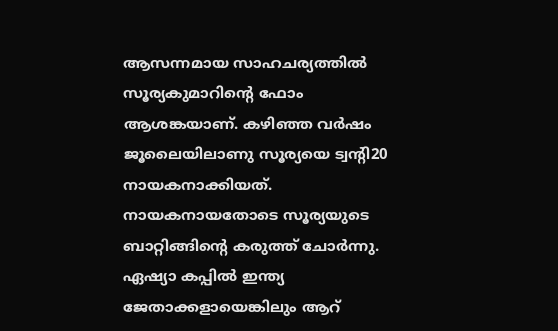ആസന്നമായ സാഹചര്യത്തില്‍ സൂര്യകുമാറിന്റെ ഫോം ആശങ്കയാണ്‌. കഴിഞ്ഞ വര്‍ഷം ജൂലൈയിലാണു സൂര്യയെ ട്വന്റി20 നായകനാക്കിയത്‌. നായകനായതോടെ സൂര്യയുടെ ബാറ്റിങ്ങിന്റെ കരുത്ത്‌ ചോര്‍ന്നു. ഏഷ്യാ കപ്പില്‍ ഇന്ത്യ ജേതാക്കളായെങ്കിലും ആറ്‌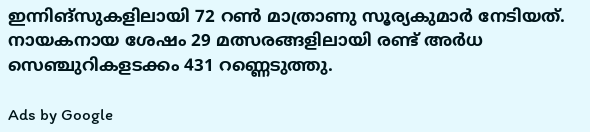ഇന്നിങ്‌സുകളിലായി 72 റണ്‍ മാത്രാണു സൂര്യകുമാര്‍ നേടിയത്‌. നായകനായ ശേഷം 29 മത്സരങ്ങളിലായി രണ്ട്‌ അര്‍ധ സെഞ്ചുറികളടക്കം 431 റണ്ണെടുത്തു.

Ads by Google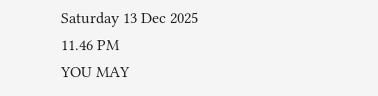Saturday 13 Dec 2025 11.46 PM
YOU MAY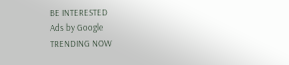BE INTERESTED
Ads by Google
TRENDING NOW